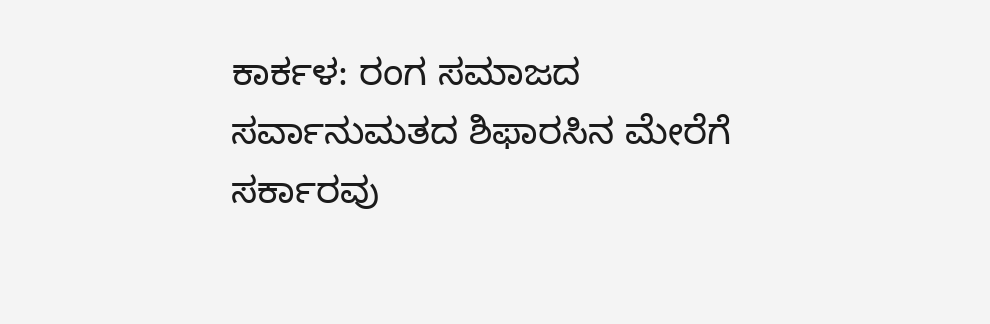ಕಾರ್ಕಳ: ರಂಗ ಸಮಾಜದ ಸರ್ವಾನುಮತದ ಶಿಫಾರಸಿನ ಮೇರೆಗೆ ಸರ್ಕಾರವು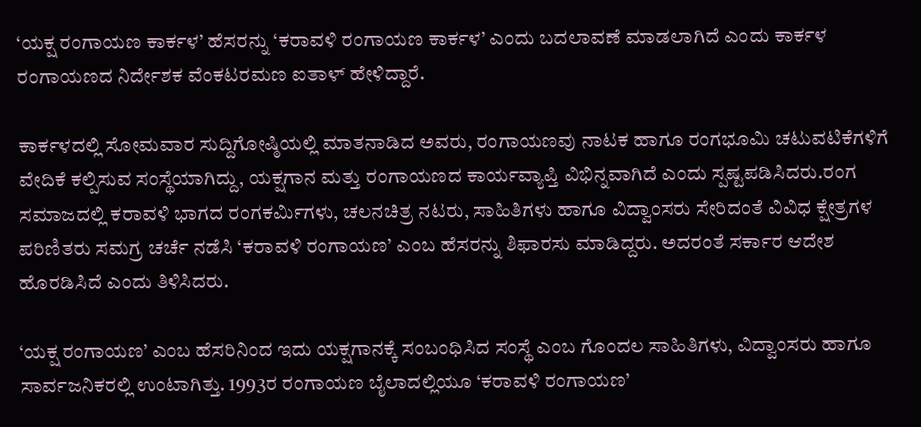‘ಯಕ್ಷ ರಂಗಾಯಣ ಕಾರ್ಕಳ’ ಹೆಸರನ್ನು ‘ಕರಾವಳಿ ರಂಗಾಯಣ ಕಾರ್ಕಳ’ ಎಂದು ಬದಲಾವಣೆ ಮಾಡಲಾಗಿದೆ ಎಂದು ಕಾರ್ಕಳ ರಂಗಾಯಣದ ನಿರ್ದೇಶಕ ವೆಂಕಟರಮಣ ಐತಾಳ್ ಹೇಳಿದ್ದಾರೆ.

ಕಾರ್ಕಳದಲ್ಲಿ ಸೋಮವಾರ ಸುದ್ದಿಗೋಷ್ಠಿಯಲ್ಲಿ ಮಾತನಾಡಿದ ಅವರು, ರಂಗಾಯಣವು ನಾಟಕ ಹಾಗೂ ರಂಗಭೂಮಿ ಚಟುವಟಿಕೆಗಳಿಗೆ ವೇದಿಕೆ ಕಲ್ಪಿಸುವ ಸಂಸ್ಥೆಯಾಗಿದ್ದು, ಯಕ್ಷಗಾನ ಮತ್ತು ರಂಗಾಯಣದ ಕಾರ್ಯವ್ಯಾಪ್ತಿ ವಿಭಿನ್ನವಾಗಿದೆ ಎಂದು ಸ್ಪಷ್ಟಪಡಿಸಿದರು.ರಂಗ ಸಮಾಜದಲ್ಲಿ ಕರಾವಳಿ ಭಾಗದ ರಂಗಕರ್ಮಿಗಳು, ಚಲನಚಿತ್ರ ನಟರು, ಸಾಹಿತಿಗಳು ಹಾಗೂ ವಿದ್ವಾಂಸರು ಸೇರಿದಂತೆ ವಿವಿಧ ಕ್ಷೇತ್ರಗಳ ಪರಿಣಿತರು ಸಮಗ್ರ ಚರ್ಚೆ ನಡೆಸಿ ‘ಕರಾವಳಿ ರಂಗಾಯಣ’ ಎಂಬ ಹೆಸರನ್ನು ಶಿಫಾರಸು ಮಾಡಿದ್ದರು. ಅದರಂತೆ ಸರ್ಕಾರ ಆದೇಶ ಹೊರಡಿಸಿದೆ ಎಂದು ತಿಳಿಸಿದರು.

‘ಯಕ್ಷ ರಂಗಾಯಣ’ ಎಂಬ ಹೆಸರಿನಿಂದ ಇದು ಯಕ್ಷಗಾನಕ್ಕೆ ಸಂಬಂಧಿಸಿದ ಸಂಸ್ಥೆ ಎಂಬ ಗೊಂದಲ ಸಾಹಿತಿಗಳು, ವಿದ್ವಾಂಸರು ಹಾಗೂ ಸಾರ್ವಜನಿಕರಲ್ಲಿ ಉಂಟಾಗಿತ್ತು. 1993ರ ರಂಗಾಯಣ ಬೈಲಾದಲ್ಲಿಯೂ ‘ಕರಾವಳಿ ರಂಗಾಯಣ’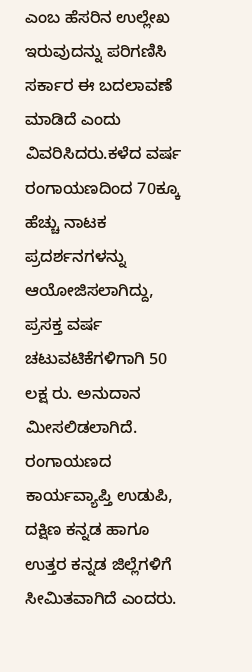ಎಂಬ ಹೆಸರಿನ ಉಲ್ಲೇಖ ಇರುವುದನ್ನು ಪರಿಗಣಿಸಿ ಸರ್ಕಾರ ಈ ಬದಲಾವಣೆ ಮಾಡಿದೆ ಎಂದು ವಿವರಿಸಿದರು.ಕಳೆದ ವರ್ಷ ರಂಗಾಯಣದಿಂದ 70ಕ್ಕೂ ಹೆಚ್ಚು ನಾಟಕ ಪ್ರದರ್ಶನಗಳನ್ನು ಆಯೋಜಿಸಲಾಗಿದ್ದು, ಪ್ರಸಕ್ತ ವರ್ಷ ಚಟುವಟಿಕೆಗಳಿಗಾಗಿ 50 ಲಕ್ಷ ರು. ಅನುದಾನ ಮೀಸಲಿಡಲಾಗಿದೆ. ರಂಗಾಯಣದ ಕಾರ್ಯವ್ಯಾಪ್ತಿ ಉಡುಪಿ, ದಕ್ಷಿಣ ಕನ್ನಡ ಹಾಗೂ ಉತ್ತರ ಕನ್ನಡ ಜಿಲ್ಲೆಗಳಿಗೆ ಸೀಮಿತವಾಗಿದೆ ಎಂದರು.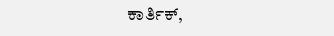ಕಾರ್ತಿಕ್,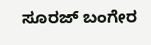ಸೂರಜ್ ಬಂಗೇರ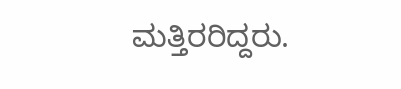ಮತ್ತಿರರಿದ್ದರು.